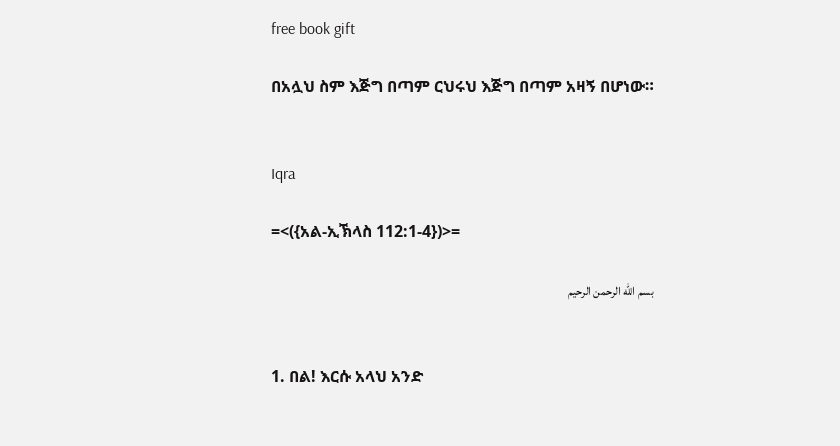free book gift

በአሏህ ስም እጅግ በጣም ርህሩህ እጅግ በጣም አዛኝ በሆነው።


Iqra

=<({አል-ኢኽላስ 112:1-4})>=

بسم الله الرحمن الرحيم


1. በል! እርሱ አላህ አንድ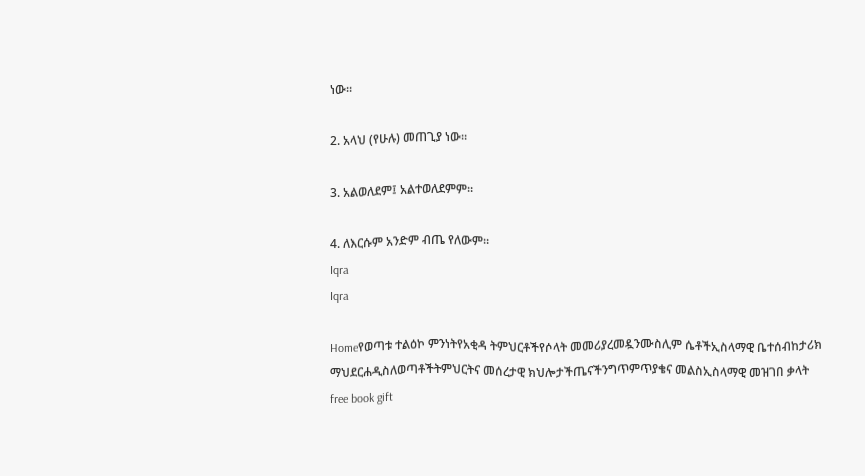ነው።

2. አላህ (የሁሉ) መጠጊያ ነው።

3. አልወለደም፤ አልተወለደምም።

4. ለእርሱም አንድም ብጤ የለውም።
Iqra
Iqra

Homeየወጣቱ ተልዕኮ ምንነትየአቂዳ ትምህርቶችየሶላት መመሪያረመዷንሙስሊም ሴቶችኢስላማዊ ቤተሰብከታሪክ ማህደርሐዲስለወጣቶችትምህርትና መሰረታዊ ክህሎታችጤናችንግጥምጥያቄና መልስኢስላማዊ መዝገበ ቃላት
free book gift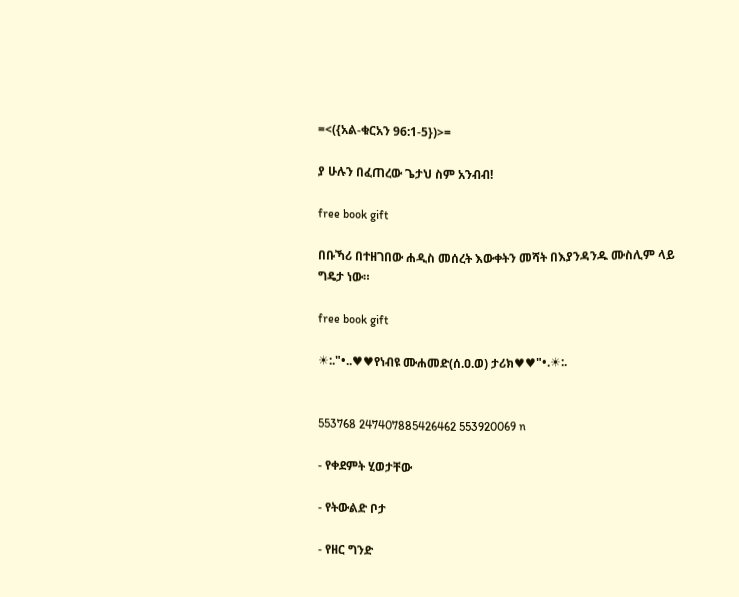=<({አል-ቁርአን 96:1-5})>=

ያ ሁሉን በፈጠረው ጌታህ ስም አንብብ!

free book gift

በቡኻሪ በተዘገበው ሐዲስ መሰረት እውቀትን መሻት በእያንዳንዱ ሙስሊም ላይ ግዴታ ነው።

free book gift

☀:."•..♥♥የነብዩ ሙሐመድ(ሰ.ዐ.ወ) ታሪክ♥♥"•.☀:.


553768 247407885426462 553920069 n

- የቀደምት ሂወታቸው

- የትውልድ ቦታ

- የዘር ግንድ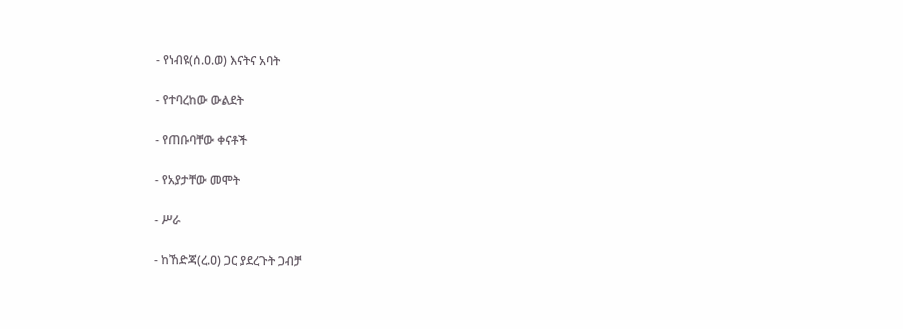- የነብዩ(ሰ.ዐ.ወ) እናትና አባት

- የተባረከው ውልደት

- የጠቡባቸው ቀናቶች

- የአያታቸው መሞት

- ሥራ

- ከኸድጃ(ረ.ዐ) ጋር ያደረጉት ጋብቻ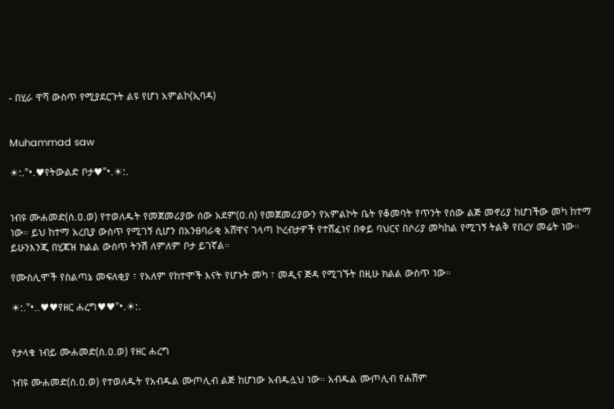- በሂራ ዋሻ ውስጥ የሚያደርጉት ልዩ የሆነ አምልኮ(ኢባዳ)


Muhammad saw

☀:."•.♥የትውልድ ቦታ♥"•.☀:.


ነብዩ ሙሐመድ(ሰ.ዐ.ወ) የተወለዱት የመጀመሪያው ሰው አደም(ዐ.ሰ) የመጀመሪያውን የአምልኮት ቤት የቆመባት የጥንት የሰው ልጅ መኖሪያ ከሆነችው መካ ከተማ ነው። ይህ ከተማ አረቢያ ውስጥ የሚገኝ ሲሆን በአንፀባራቂ አሸዋና ገላጣ ኮረብታዎች የተሸፈነና በቀይ ባህርና በሶሪያ መካከል የሚገኝ ትልቅ የበረሃ መሬት ነው። ይሁንእንጂ በሂጃዝ ክልል ውስጥ ትንሽ ለምለም ቦታ ይገኛል።

የሙስሊሞች የስልጣኔ መፍለቂያ ፣ የአለም የከተሞች እናት የሆኑት መካ ፣ መዲና ጅዳ የሚገኙት በዚሁ ክልል ውስጥ ነው።

☀:."•..♥♥የዘር ሐረግ♥♥"•.☀:.


የታላቁ ነብይ ሙሐመድ(ሰ.ዐ.ወ) የዘር ሐረግ

ነብዩ ሙሐመድ(ሰ.ዐ.ወ) የተወለዱት የአብዱል ሙጦሊብ ልጅ ከሆነው አብዱሏህ ነው። አብዱል ሙጦሊብ የሐሽም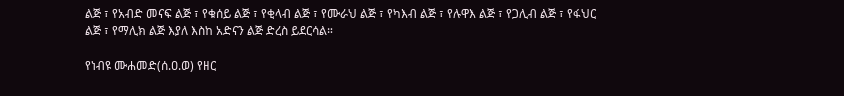ልጅ ፣ የአብድ መናፍ ልጅ ፣ የቁሰይ ልጅ ፣ የቂላብ ልጅ ፣ የሙራህ ልጅ ፣ የካእብ ልጅ ፣ የሉዋእ ልጅ ፣ የጋሊብ ልጅ ፣ የፋህር ልጅ ፣ የማሊክ ልጅ እያለ እስከ አድናን ልጅ ድረስ ይደርሳል።

የነብዩ ሙሐመድ(ሰ.ዐ.ወ) የዘር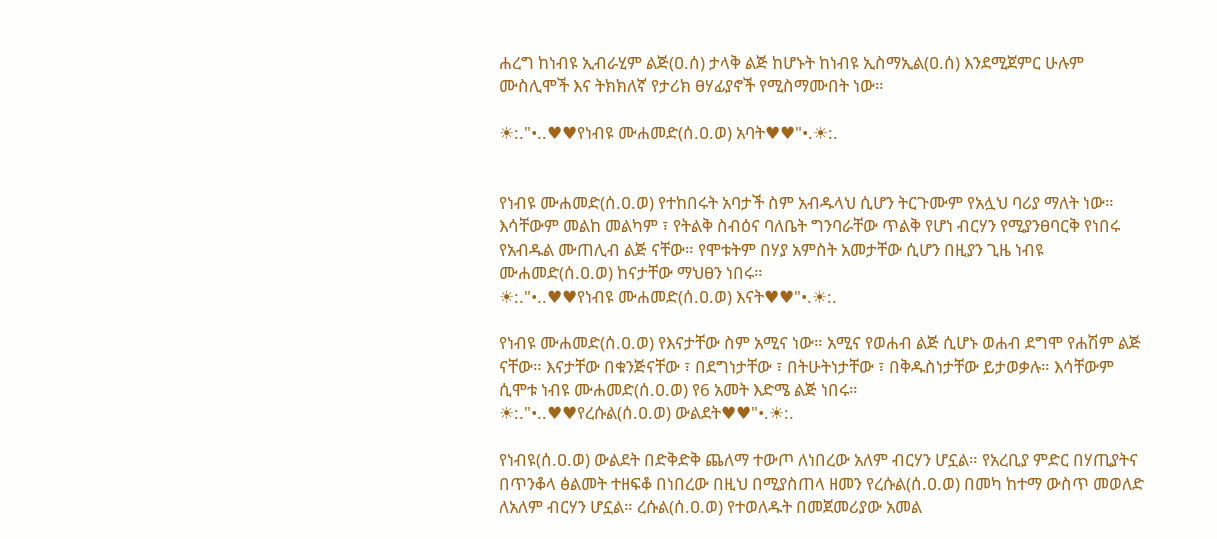ሐረግ ከነብዩ ኢብራሂም ልጅ(ዐ.ሰ) ታላቅ ልጅ ከሆኑት ከነብዩ ኢስማኢል(ዐ.ሰ) እንደሚጀምር ሁሉም ሙስሊሞች እና ትክክለኛ የታሪክ ፀሃፊያኖች የሚስማሙበት ነው።

☀:."•..♥♥የነብዩ ሙሐመድ(ሰ.ዐ.ወ) አባት♥♥"•.☀:.


የነብዩ ሙሐመድ(ሰ.ዐ.ወ) የተከበሩት አባታች ስም አብዱላህ ሲሆን ትርጉሙም የአሏህ ባሪያ ማለት ነው። እሳቸውም መልከ መልካም ፣ የትልቅ ስብዕና ባለቤት ግንባራቸው ጥልቅ የሆነ ብርሃን የሚያንፀባርቅ የነበሩ የአብዱል ሙጠሊብ ልጅ ናቸው። የሞቱትም በሃያ አምስት አመታቸው ሲሆን በዚያን ጊዜ ነብዩ ሙሐመድ(ሰ.ዐ.ወ) ከናታቸው ማህፀን ነበሩ።
☀:."•..♥♥የነብዩ ሙሐመድ(ሰ.ዐ.ወ) እናት♥♥"•.☀:.

የነብዩ ሙሐመድ(ሰ.ዐ.ወ) የእናታቸው ስም አሚና ነው። አሚና የወሐብ ልጅ ሲሆኑ ወሐብ ደግሞ የሐሽም ልጅ ናቸው። እናታቸው በቁንጅናቸው ፣ በደግነታቸው ፣ በትሁትነታቸው ፣ በቅዱስነታቸው ይታወቃሉ። እሳቸውም ሲሞቱ ነብዩ ሙሐመድ(ሰ.ዐ.ወ) የ6 አመት እድሜ ልጅ ነበሩ።
☀:."•..♥♥የረሱል(ሰ.ዐ.ወ) ውልደት♥♥"•.☀:.

የነብዩ(ሰ.ዐ.ወ) ውልደት በድቅድቅ ጨለማ ተውጦ ለነበረው አለም ብርሃን ሆኗል። የአረቢያ ምድር በሃጢያትና በጥንቆላ ፅልመት ተዘፍቆ በነበረው በዚህ በሚያስጠላ ዘመን የረሱል(ሰ.ዐ.ወ) በመካ ከተማ ውስጥ መወለድ ለአለም ብርሃን ሆኗል። ረሱል(ሰ.ዐ.ወ) የተወለዱት በመጀመሪያው አመል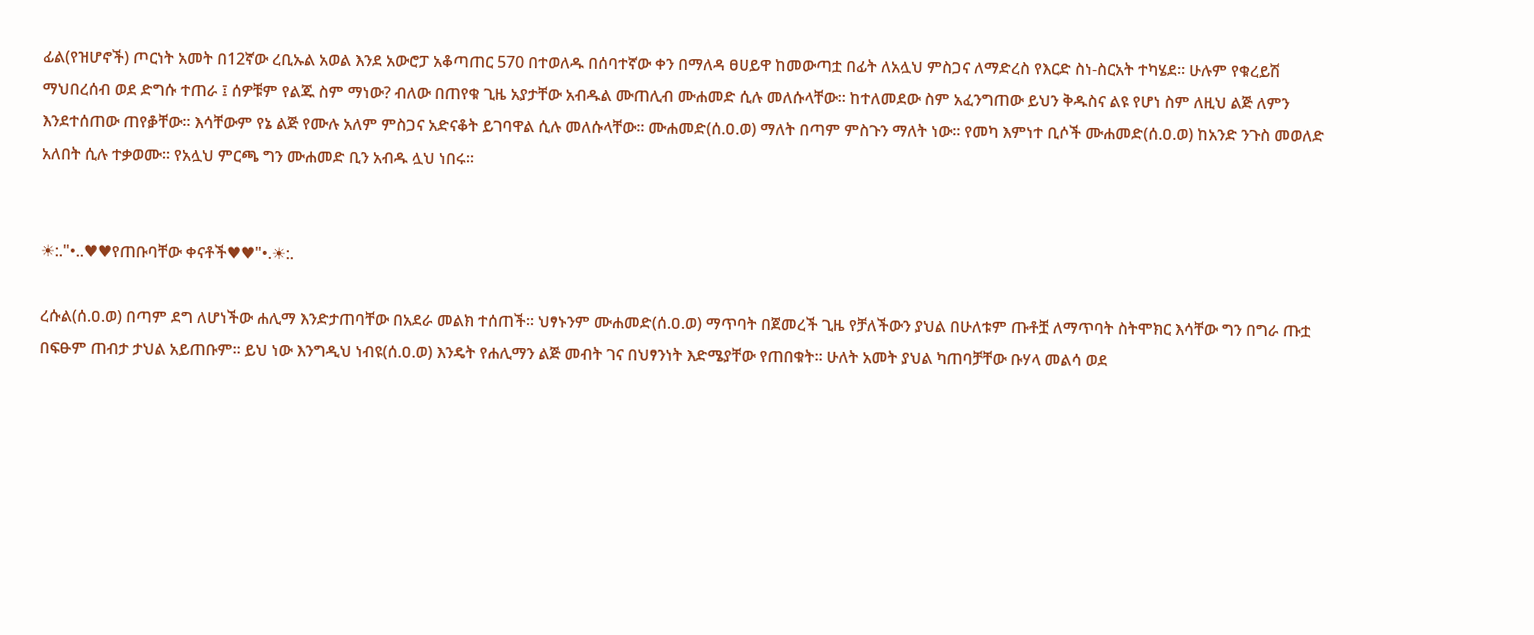ፊል(የዝሆኖች) ጦርነት አመት በ12ኛው ረቢኡል አወል እንደ አውሮፓ አቆጣጠር 570 በተወለዱ በሰባተኛው ቀን በማለዳ ፀሀይዋ ከመውጣቷ በፊት ለአሏህ ምስጋና ለማድረስ የእርድ ስነ-ስርአት ተካሄደ። ሁሉም የቁረይሽ ማህበረሰብ ወደ ድግሱ ተጠራ ፤ ሰዎቹም የልጁ ስም ማነው? ብለው በጠየቁ ጊዜ አያታቸው አብዱል ሙጠሊብ ሙሐመድ ሲሉ መለሱላቸው። ከተለመደው ስም አፈንግጠው ይህን ቅዱስና ልዩ የሆነ ስም ለዚህ ልጅ ለምን እንደተሰጠው ጠየቇቸው። እሳቸውም የኔ ልጅ የሙሉ አለም ምስጋና አድናቆት ይገባዋል ሲሉ መለሱላቸው። ሙሐመድ(ሰ.ዐ.ወ) ማለት በጣም ምስጉን ማለት ነው። የመካ እምነተ ቢሶች ሙሐመድ(ሰ.ዐ.ወ) ከአንድ ንጉስ መወለድ አለበት ሲሉ ተቃወሙ። የአሏህ ምርጫ ግን ሙሐመድ ቢን አብዱ ሏህ ነበሩ።


☀:."•..♥♥የጠቡባቸው ቀናቶች♥♥"•.☀:.

ረሱል(ሰ.ዐ.ወ) በጣም ደግ ለሆነችው ሐሊማ እንድታጠባቸው በአደራ መልክ ተሰጠች። ህፃኑንም ሙሐመድ(ሰ.ዐ.ወ) ማጥባት በጀመረች ጊዜ የቻለችውን ያህል በሁለቱም ጡቶቿ ለማጥባት ስትሞክር እሳቸው ግን በግራ ጡቷ በፍፁም ጠብታ ታህል አይጠቡም። ይህ ነው እንግዲህ ነብዩ(ሰ.ዐ.ወ) እንዴት የሐሊማን ልጅ መብት ገና በህፃንነት እድሜያቸው የጠበቁት። ሁለት አመት ያህል ካጠባቻቸው ቡሃላ መልሳ ወደ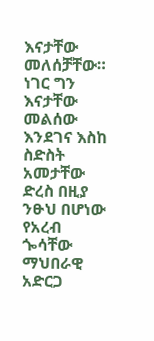እናታቸው መለሰቻቸው። ነገር ግን እናታቸው መልሰው እንደገና እስከ ስድስት አመታቸው ድረስ በዚያ ንፁህ በሆነው የአረብ ጐሳቸው ማህበራዊ አድርጋ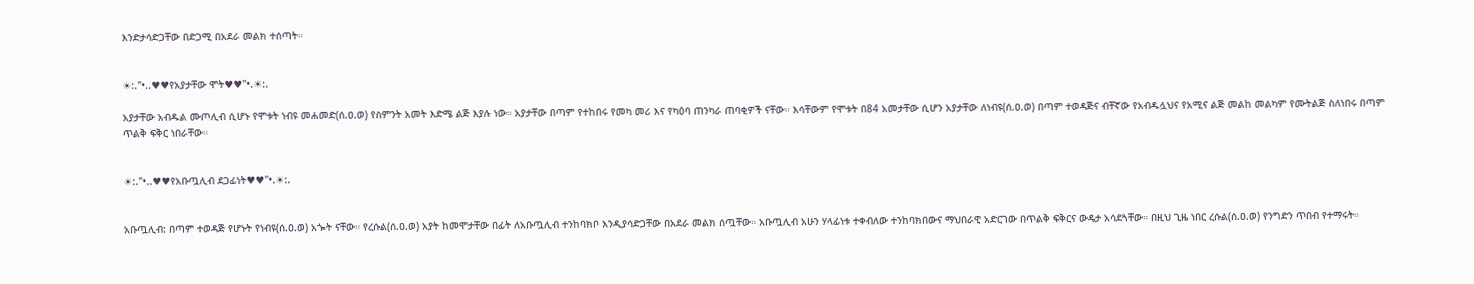እንድታሳድጋቸው በድጋሚ በአደራ መልክ ተሰጣት።


☀:."•..♥♥የአያታቸው ሞት♥♥"•.☀:.

አያታቸው አብዱል ሙጦሊብ ሲሆኑ የሞቱት ነብዩ መሐመድ(ሰ.ዐ.ወ) የስምንት አመት እድሜ ልጅ እያሉ ነው። አያታቸው በጣም የተከበሩ የመካ መሪ እና የካዕባ ጠንካራ ጠባቂዎች ናቸው። እሳቸውም የሞቱት በ84 አመታቸው ሲሆን አያታቸው ለነብዩ(ሰ.ዐ.ወ) በጣም ተወዳጅና ብቸኛው የአብዱሏህና የአሚና ልጅ መልከ መልካም የሙትልጅ ስለነበሩ በጣም ጥልቅ ፍቅር ነበራቸው።


☀:."•..♥♥የአቡጧሊብ ደጋፊነት♥♥"•.☀:.


አቡጧሊብ: በጣም ተወዳጅ የሆኑት የነብዩ(ሰ.ዐ.ወ) አጐት ናቸው። የረሱል(ሰ.ዐ.ወ) አያት ከመሞታቸው በፊት ለአቡጧሊብ ተንከባክቦ እንዲያሳድጋቸው በአደራ መልክ ሰጧቸው። አቡጧሊብ አሁን ሃላፊነቱ ተቀብለው ተንከባክበውና ማህበራዊ አድርገው በጥልቅ ፍቅርና ውዴታ አሳደጓቸው። በዚህ ጊዜ ነበር ረሱል(ሰ.ዐ.ወ) የንግድን ጥበብ የተማሩት።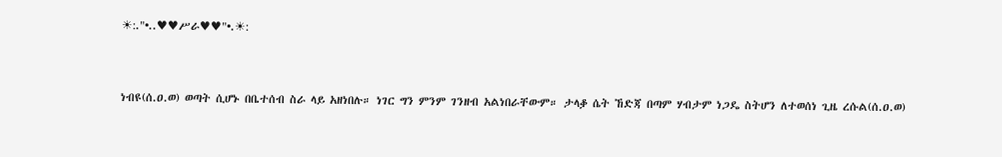☀:."•..♥♥ሥራ♥♥"•.☀:


ነብዩ(ሰ.ዐ.ወ) ወጣት ሲሆኑ በቤተሰብ ስራ ላይ አዘነበሉ። ነገር ግን ምንም ገንዘብ አልነበራቸውም። ታላቇ ሴት ኸድጃ በጣም ሃብታም ነጋዴ ስትሆን ለተወሰነ ጊዜ ረሱል(ሰ.ዐ.ወ)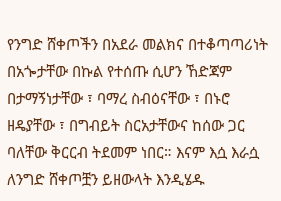የንግድ ሸቀጦችን በአደራ መልክና በተቆጣጣሪነት በአጐታቸው በኩል የተሰጡ ሲሆን ኸድጃም በታማኝነታቸው ፣ ባማረ ስብዕናቸው ፣ በኑሮ ዘዴያቸው ፣ በግብይት ስርአታቸውና ከሰው ጋር ባለቸው ቅርርብ ትደመም ነበር። እናም እሷ እራሷ ለንግድ ሸቀጦቿን ይዘውላት እንዲሄዱ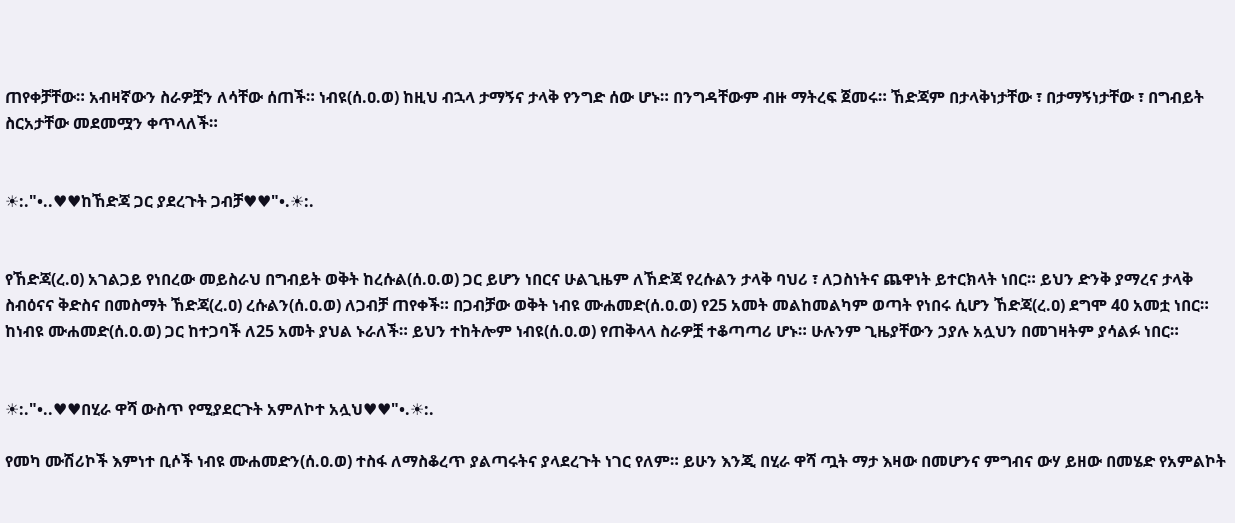ጠየቀቻቸው። አብዛኛውን ስራዎቿን ለሳቸው ሰጠች። ነብዩ(ሰ.ዐ.ወ) ከዚህ ብኋላ ታማኝና ታላቅ የንግድ ሰው ሆኑ። በንግዳቸውም ብዙ ማትረፍ ጀመሩ። ኸድጃም በታላቅነታቸው ፣ በታማኝነታቸው ፣ በግብይት ስርአታቸው መደመሟን ቀጥላለች።


☀:."•..♥♥ከኸድጃ ጋር ያደረጉት ጋብቻ♥♥"•.☀:.


የኸድጃ(ረ.ዐ) አገልጋይ የነበረው መይስራህ በግብይት ወቅት ከረሱል(ሰ.ዐ.ወ) ጋር ይሆን ነበርና ሁልጊዜም ለኸድጃ የረሱልን ታላቅ ባህሪ ፣ ለጋስነትና ጨዋነት ይተርክላት ነበር። ይህን ድንቅ ያማረና ታላቅ ስብዕናና ቅድስና በመስማት ኸድጃ(ረ.ዐ) ረሱልን(ሰ.ዐ.ወ) ለጋብቻ ጠየቀች። በጋብቻው ወቅት ነብዩ ሙሐመድ(ሰ.ዐ.ወ) የ25 አመት መልከመልካም ወጣት የነበሩ ሲሆን ኸድጃ(ረ.ዐ) ደግሞ 40 አመቷ ነበር። ከነብዩ ሙሐመድ(ሰ.ዐ.ወ) ጋር ከተጋባች ለ25 አመት ያህል ኑራለች። ይህን ተከትሎም ነብዩ(ሰ.ዐ.ወ) የጠቅላላ ስራዎቿ ተቆጣጣሪ ሆኑ። ሁሉንም ጊዜያቸውን ኃያሉ አሏህን በመገዛትም ያሳልፉ ነበር።


☀:."•..♥♥በሂራ ዋሻ ውስጥ የሚያደርጉት አምለኮተ አሏህ♥♥"•.☀:.

የመካ ሙሽሪኮች እምነተ ቢሶች ነብዩ ሙሐመድን(ሰ.ዐ.ወ) ተስፋ ለማስቆረጥ ያልጣሩትና ያላደረጉት ነገር የለም። ይሁን እንጂ በሂራ ዋሻ ጧት ማታ እዛው በመሆንና ምግብና ውሃ ይዘው በመሄድ የአምልኮት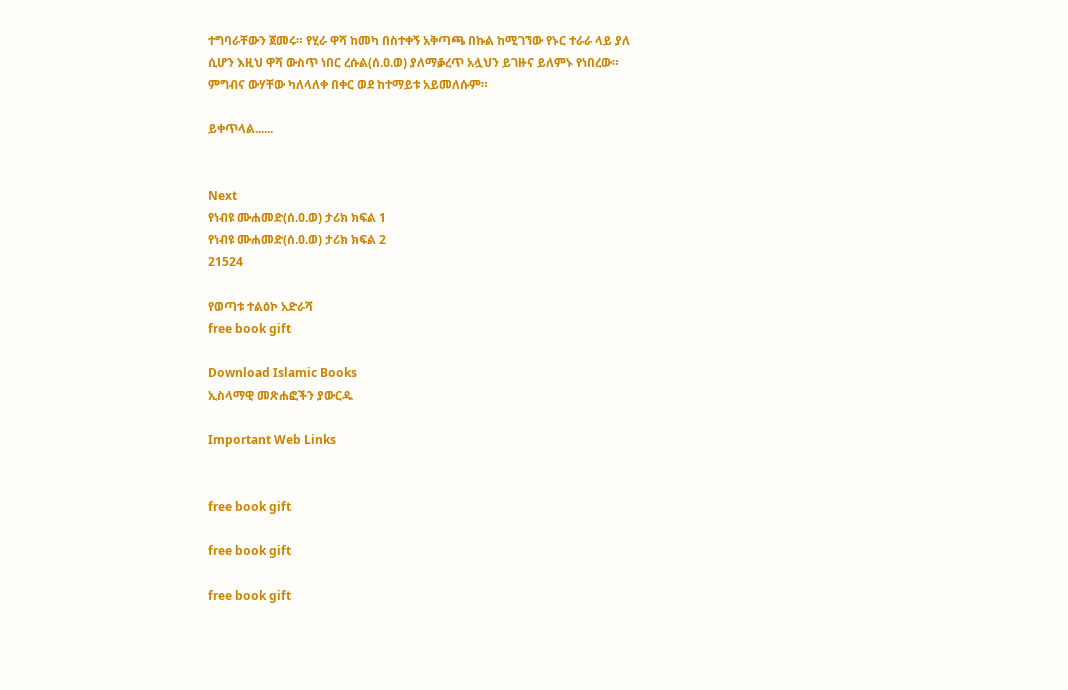ተግባራቸውን ጀመሩ። የሂራ ዋሻ ከመካ በስተቀኝ አቅጣጫ በኩል ከሚገኘው የኑር ተራራ ላይ ያለ ሲሆን እዚህ ዋሻ ውስጥ ነበር ረሱል(ሰ.ዐ.ወ) ያለማቇረጥ አሏህን ይገዙና ይለምኑ የነበረው። ምግብና ውሃቸው ካለላለቀ በቀር ወደ ከተማይቱ አይመለሱም።

ይቀጥላል......


Next
የነብዩ ሙሐመድ(ሰ.ዐ.ወ) ታሪክ ክፍል 1
የነብዩ ሙሐመድ(ሰ.ዐ.ወ) ታሪክ ክፍል 2
21524

የወጣቱ ተልዕኮ አድራሻ
free book gift

Download Islamic Books
ኢስላማዊ መጽሐፎችን ያውርዱ

Important Web Links


free book gift

free book gift

free book gift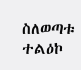ስለወጣቱ ተልዕኮ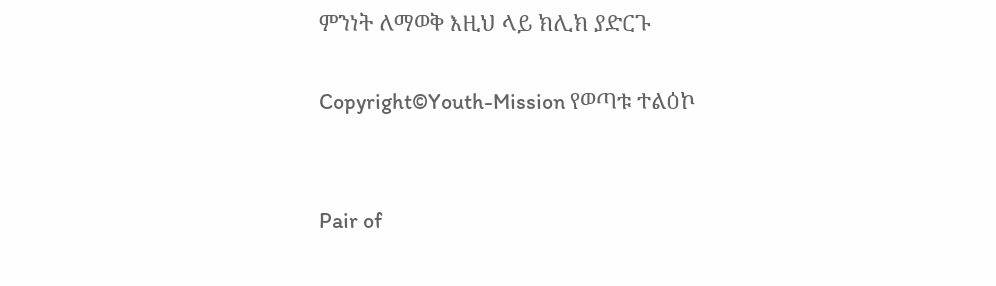ምንነት ለማወቅ እዚህ ላይ ክሊክ ያድርጉ

Copyright©Youth-Mission የወጣቱ ተልዕኮ


Pair of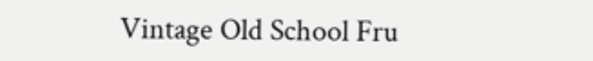Vintage Old School Fru